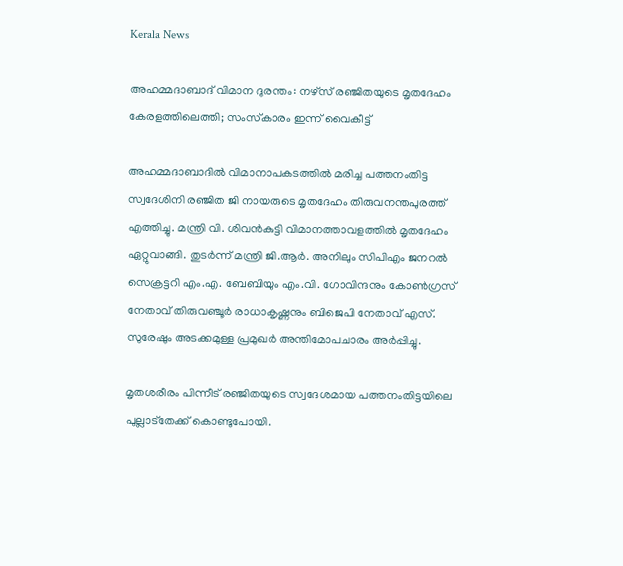Kerala News

അഹമ്മദാബാദ് വിമാന ദുരന്തം: നഴ്‌സ് രഞ്ജിതയുടെ മൃതദേഹം കേരളത്തിലെത്തി; സംസ്‌കാരം ഇന്ന് വൈകീട്ട്

അഹമ്മദാബാദില്‍ വിമാനാപകടത്തില്‍ മരിച്ച പത്തനംതിട്ട സ്വദേശിനി രഞ്ജിത ജി നായരുടെ മൃതദേഹം തിരുവനന്തപുരത്ത് എത്തിച്ചു. മന്ത്രി വി. ശിവന്‍കുട്ടി വിമാനത്താവളത്തില്‍ മൃതദേഹം ഏറ്റുവാങ്ങി. തുടർന്ന് മന്ത്രി ജി.ആര്‍. അനിലും സിപിഎം ജനറല്‍ സെക്രട്ടറി എം.എ. ബേബിയും എം.വി. ഗോവിന്ദനും കോണ്‍ഗ്രസ് നേതാവ് തിരുവഞ്ചൂര്‍ രാധാകൃഷ്ണനും ബിജെപി നേതാവ് എസ്. സുരേഷും അടക്കമുള്ള പ്രമുഖര്‍ അന്തിമോപചാരം അര്‍പ്പിച്ചു.

മൃതശരീരം പിന്നീട് രഞ്ജിതയുടെ സ്വദേശമായ പത്തനംതിട്ടയിലെ പുല്ലാട്തേക്ക് കൊണ്ടുപോയി.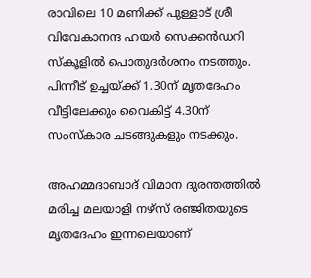രാവിലെ 10 മണിക്ക് പുള്ളാട് ശ്രീ വിവേകാനന്ദ ഹയര്‍ സെക്കന്‍ഡറി സ്‌കൂളില്‍ പൊതുദര്‍ശനം നടത്തും. പിന്നീട് ഉച്ചയ്ക്ക് 1.30ന് മൃതദേഹം വീട്ടിലേക്കും വൈകിട്ട് 4.30ന് സംസ്‌കാര ചടങ്ങുകളും നടക്കും.

അഹമ്മദാബാദ് വിമാന ദുരന്തത്തില്‍ മരിച്ച മലയാളി നഴ്‌സ് രഞ്ജിതയുടെ മൃതദേഹം ഇന്നലെയാണ്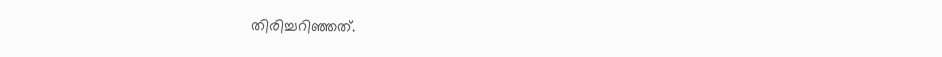തിരിച്ചറിഞ്ഞത്.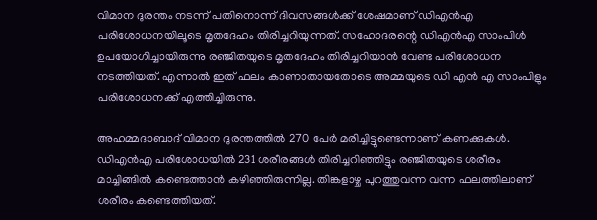വിമാന ദുരന്തം നടന്ന് പതിനൊന്ന് ദിവസങ്ങള്‍ക്ക് ശേഷമാണ് ഡിഎന്‍എ പരിശോധനയിലൂടെ മൃതദേഹം തിരിച്ചറിയുന്നത്. സഹോദരന്റെ ഡിഎന്‍എ സാംപിള്‍ ഉപയോഗിച്ചായിരുന്നു രഞ്ജിതയുടെ മൃതദേഹം തിരിച്ചറിയാന്‍ വേണ്ട പരിശോധന നടത്തിയത്. എന്നാല്‍ ഇത് ഫലം കാണാതായതോടെ അമ്മയുടെ ഡി എന്‍ എ സാംപിളും പരിശോധനക്ക് എത്തിച്ചിരുന്നു.

അഹമ്മദാബാദ് വിമാന ദുരന്തത്തില്‍ 270 പേര്‍ മരിച്ചിട്ടുണ്ടെന്നാണ് കണക്കുകള്‍. ഡിഎന്‍എ പരിശോധയില്‍ 231 ശരീരങ്ങള്‍ തിരിച്ചറിഞ്ഞിട്ടും രഞ്ജിതയുടെ ശരീരം മാച്ചിങ്ങില്‍ കണ്ടെത്താന്‍ കഴിഞ്ഞിരുന്നില്ല. തിങ്കളാഴ്ച പുറത്തുവന്ന വന്ന ഫലത്തിലാണ് ശരീരം കണ്ടെത്തിയത്.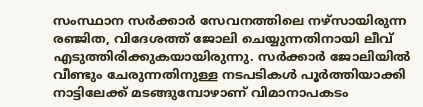സംസ്ഥാന സര്‍ക്കാര്‍ സേവനത്തിലെ നഴ്‌സായിരുന്ന രഞ്ജിത, വിദേശത്ത് ജോലി ചെയ്യുന്നതിനായി ലീവ് എടുത്തിരിക്കുകയായിരുന്നു. സര്‍ക്കാര്‍ ജോലിയില്‍ വീണ്ടും ചേരുന്നതിനുള്ള നടപടികള്‍ പൂര്‍ത്തിയാക്കി നാട്ടിലേക്ക് മടങ്ങുമ്പോഴാണ് വിമാനാപകടം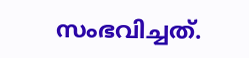സംഭവിച്ചത്.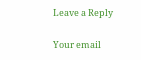Leave a Reply

Your email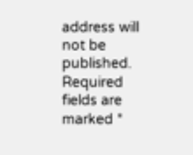address will not be published. Required fields are marked *